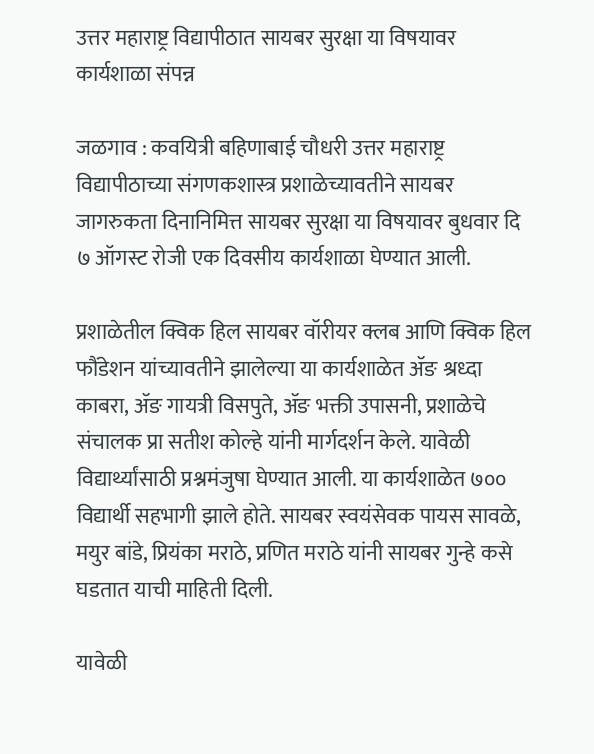उत्तर महाराष्ट्र विद्यापीठात सायबर सुरक्षा या विषयावर कार्यशाळा संपन्न

जळगाव : कवयित्री बहिणाबाई चौधरी उत्तर महाराष्ट्र विद्यापीठाच्या संगणकशास्त्र प्रशाळेच्यावतीने सायबर जागरुकता दिनानिमित्त सायबर सुरक्षा या विषयावर बुधवार दि ७ ऑगस्ट रोजी एक दिवसीय कार्यशाळा घेण्यात आली.

प्रशाळेतील क्विक हिल सायबर वॉरीयर क्लब आणि क्विक हिल फौंडेशन यांच्यावतीने झालेल्या या कार्यशाळेत ॲङ श्रध्दा काबरा, ॲङ गायत्री विसपुते, ॲङ भक्ती उपासनी, प्रशाळेचे संचालक प्रा सतीश कोल्हे यांनी मार्गदर्शन केले. यावेळी विद्यार्थ्यांसाठी प्रश्नमंजुषा घेण्यात आली. या कार्यशाळेत ७०० विद्यार्थी सहभागी झाले होते. सायबर स्वयंसेवक पायस सावळे, मयुर बांडे, प्रियंका मराठे, प्रणित मराठे यांनी सायबर गुन्हे कसे घडतात याची माहिती दिली.

यावेळी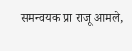समन्वयक प्रा राजू आमले,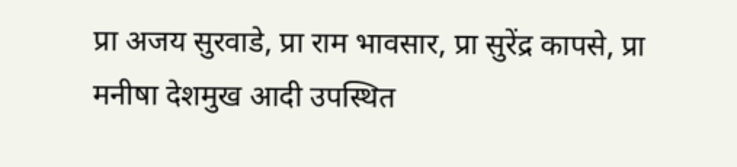प्रा अजय सुरवाडे, प्रा राम भावसार, प्रा सुरेंद्र कापसे, प्रा मनीषा देशमुख आदी उपस्थित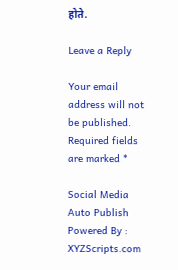होते.

Leave a Reply

Your email address will not be published. Required fields are marked *

Social Media Auto Publish Powered By : XYZScripts.com